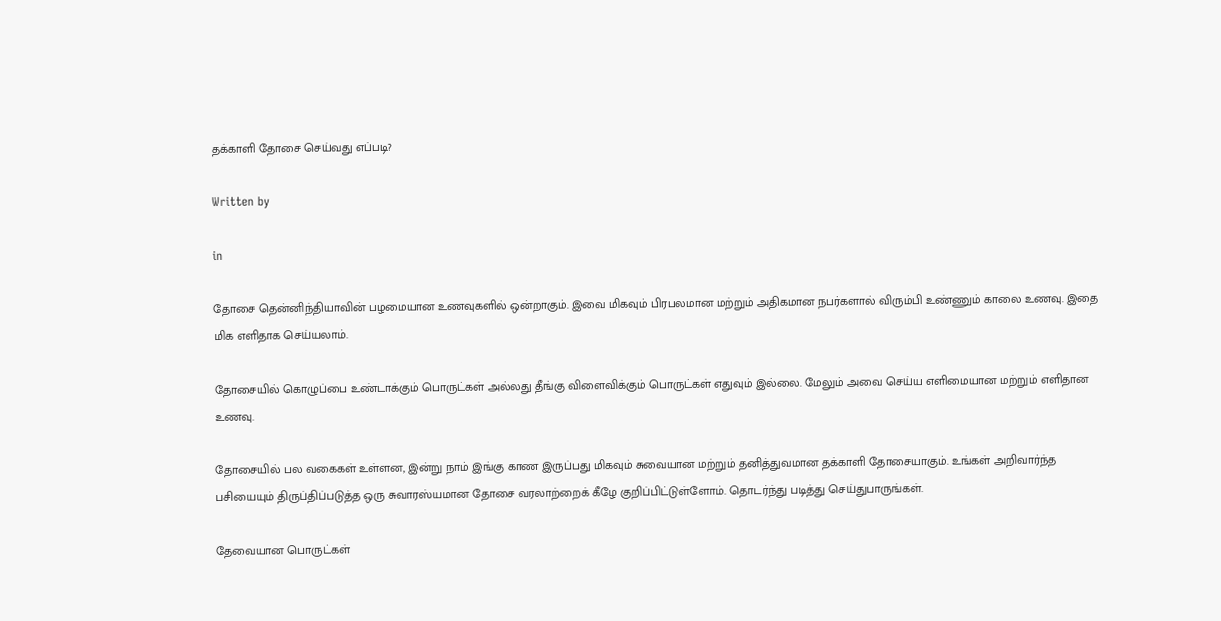தக்காளி தோசை செய்வது எப்படி?

Written by

in

தோசை தென்னிந்தியாவின் பழமையான உணவுகளில் ஒன்றாகும். இவை மிகவும் பிரபலமான மற்றும் அதிகமான நபர்களால் விரும்பி உண்ணும் காலை உணவு. இதை மிக எளிதாக செய்யலாம்.

தோசையில் கொழுப்பை உண்டாக்கும் பொருட்கள் அல்லது தீங்கு விளைவிக்கும் பொருட்கள் எதுவும் இல்லை. மேலும் அவை செய்ய எளிமையான மற்றும் எளிதான உணவு.

தோசையில் பல வகைகள் உள்ளன, இன்று நாம் இங்கு காண இருப்பது மிகவும் சுவையான மற்றும் தனித்துவமான தக்காளி தோசையாகும். உங்கள் அறிவார்ந்த பசியையும் திருப்திப்படுத்த ஒரு சுவாரஸ்யமான தோசை வரலாற்றைக் கீழே குறிப்பிட்டுள்ளோம். தொடர்ந்து படித்து செய்துபாருங்கள்.

தேவையான பொருட்கள்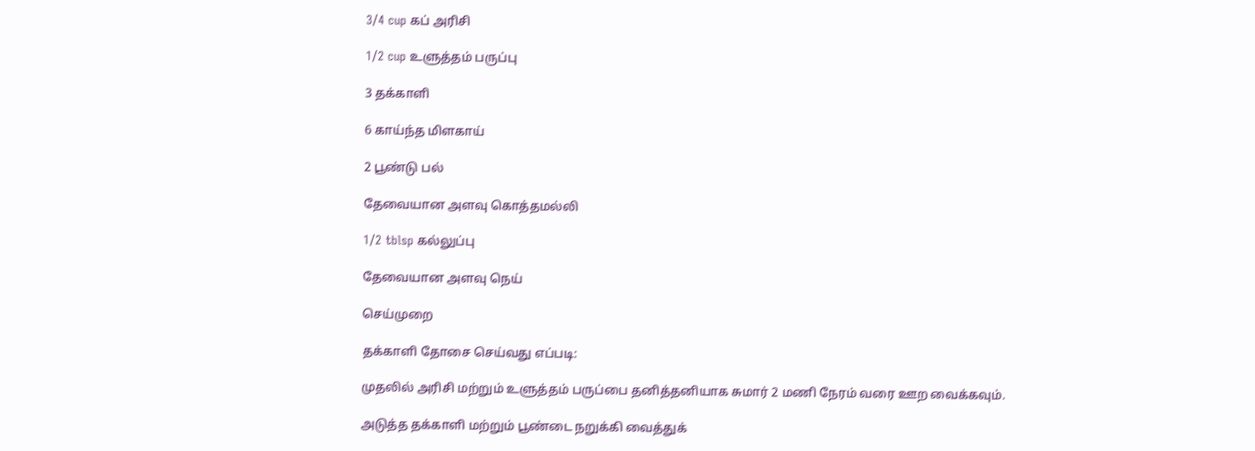3/4 cup கப் அரிசி

1/2 cup உளுத்தம் பருப்பு

3 தக்காளி

6 காய்ந்த மிளகாய்

2 பூண்டு பல்

தேவையான அளவு கொத்தமல்லி

1/2 tblsp கல்லுப்பு

தேவையான அளவு நெய்

செய்முறை

தக்காளி தோசை செய்வது எப்படி:

முதலில் அரிசி மற்றும் உளுத்தம் பருப்பை தனித்தனியாக சுமார் 2 மணி நேரம் வரை ஊற வைக்கவும்.

அடுத்த தக்காளி மற்றும் பூண்டை நறுக்கி வைத்துக்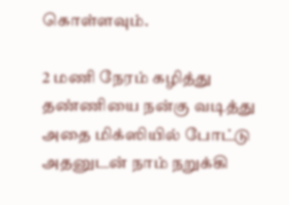கொள்ளவும்.

2 மணி நேரம் கழித்து தண்ணியை நன்கு வடித்து அதை மிக்ஸியில் போட்டு அதனுடன் நாம் நறுக்கி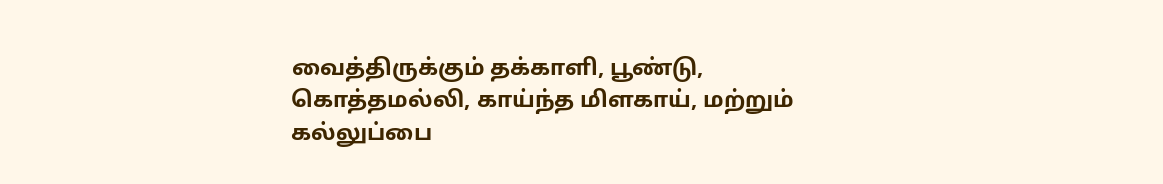வைத்திருக்கும் தக்காளி, பூண்டு, கொத்தமல்லி, காய்ந்த மிளகாய், மற்றும் கல்லுப்பை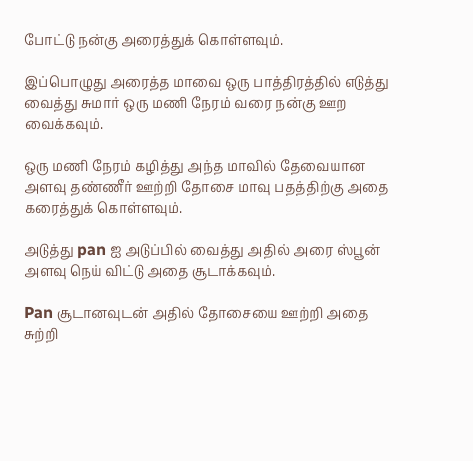போட்டு நன்கு அரைத்துக் கொள்ளவும்.

இப்பொழுது அரைத்த மாவை ஒரு பாத்திரத்தில் எடுத்து வைத்து சுமார் ஒரு மணி நேரம் வரை நன்கு ஊற வைக்கவும்.

ஒரு மணி நேரம் கழித்து அந்த மாவில் தேவையான அளவு தண்ணீர் ஊற்றி தோசை மாவு பதத்திற்கு அதை கரைத்துக் கொள்ளவும்.

அடுத்து pan ஐ அடுப்பில் வைத்து அதில் அரை ஸ்பூன் அளவு நெய் விட்டு அதை சூடாக்கவும்.

Pan சூடானவுடன் அதில் தோசையை ஊற்றி அதை சுற்றி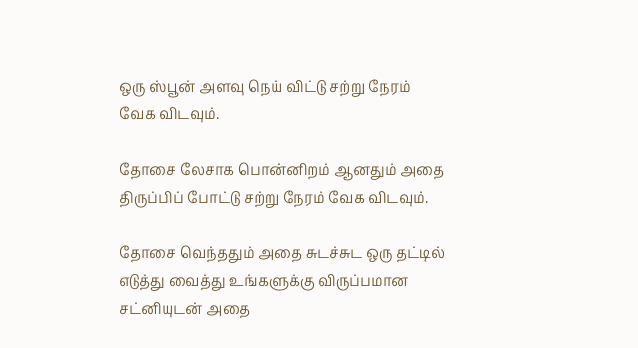ஒரு ஸ்பூன் அளவு நெய் விட்டு சற்று நேரம் வேக விடவும்.

தோசை லேசாக பொன்னிறம் ஆனதும் அதை திருப்பிப் போட்டு சற்று நேரம் வேக விடவும்.

தோசை வெந்ததும் அதை சுடச்சுட ஒரு தட்டில் எடுத்து வைத்து உங்களுக்கு விருப்பமான சட்னியுடன் அதை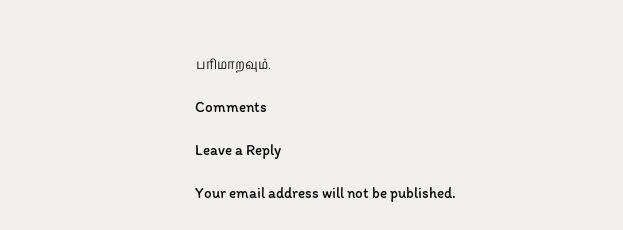பரிமாறவும்.

Comments

Leave a Reply

Your email address will not be published.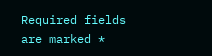Required fields are marked *